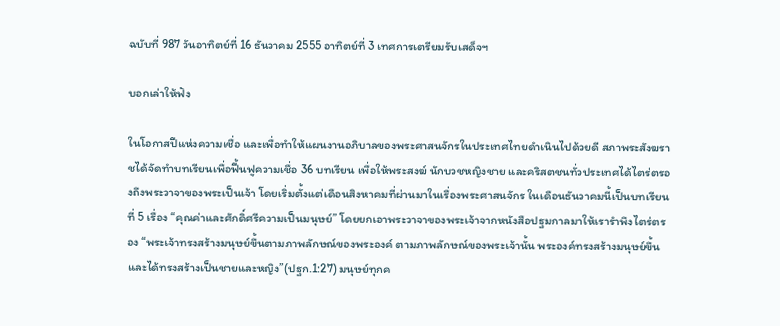ฉบับที่ 987 วันอาทิตย์ที่ 16 ธันวาคม 2555 อาทิตย์ที่ 3 เทศการเตรียมรับเสด็จฯ

บอกเล่าให้ฟัง

ในโอกาสปีแห่งความเชื่อ และเพื่อทำให้แผนงานอภิบาลของพระศาสนจักรในประเทศไทยดำเนินไปด้วยดี สภาพระสังฆราชได้จัดทำบทเรียนเพื่อฟื้นฟูความเชื่อ 36 บทเรียน เพื่อให้พระสงฆ์ นักบวชหญิงชาย และคริสตชนทั่วประเทศได้ไตร่ตรองถึงพระวาจาของพระเป็นเจ้า โดยเริ่มตั้งแต่เดือนสิงหาคมที่ผ่านมาในเรื่องพระศาสนจักร ในเดือนธันวาคมนี้เป็นบทเรียนที่ 5 เรื่อง “คุณค่าและศักดิ์ศรีความเป็นมนุษย์” โดยยกเอาพระวาจาของพระเจ้าจากหนังสือปฐมกาลมาให้เรารำพึงไตร่ตรอง “พระเจ้าทรงสร้างมนุษย์ขึ้นตามภาพลักษณ์ของพระองค์ ตามภาพลักษณ์ของพระเจ้านั้น พระองค์ทรงสร้างมนุษย์ขึ้น และได้ทรงสร้างเป็นชายและหญิง”(ปฐก.1:27) มนุษย์ทุกค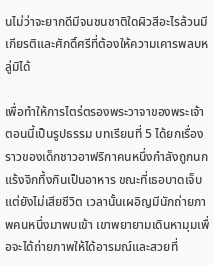นไม่ว่าจะยากดีมีจนชนชาติใดผิวสีอะไรล้วนมีเกียรติและศักดิ์ศรีที่ต้องให้ความเคารพลบหลู่มิได้

เพื่อทำให้การไตร่ตรองพระวาจาของพระเจ้าตอนนี้เป็นรูปธรรม บทเรียนที่ 5 ได้ยกเรื่องราวของเด็กชาวอาฟริกาคนหนึ่งกำลังถูกนกแร้งจิกทึ้งกินเป็นอาหาร ขณะที่เธอบาดเจ็บแต่ยังไม่เสียชีวิต เวลานั้นเผอิญมีนักถ่ายภาพคนหนึ่งมาพบเข้า เขาพยายามเดินหามุมเพื่อจะได้ถ่ายภาพให้ได้อารมณ์และสวยที่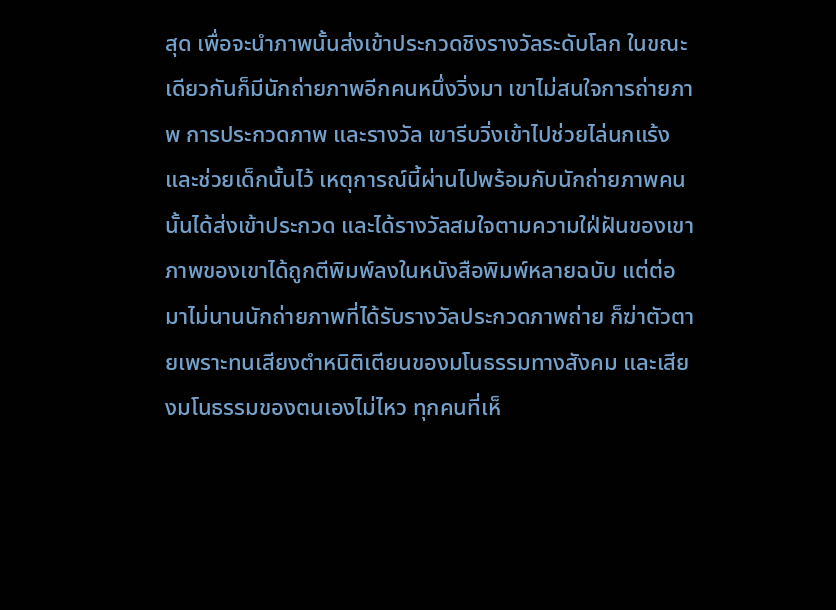สุด เพื่อจะนำภาพนั้นส่งเข้าประกวดชิงรางวัลระดับโลก ในขณะเดียวกันก็มีนักถ่ายภาพอีกคนหนึ่งวิ่งมา เขาไม่สนใจการถ่ายภาพ การประกวดภาพ และรางวัล เขารีบวิ่งเข้าไปช่วยไล่นกแร้งและช่วยเด็กนั้นไว้ เหตุการณ์นี้ผ่านไปพร้อมกับนักถ่ายภาพคนนั้นได้ส่งเข้าประกวด และได้รางวัลสมใจตามความใฝ่ฝันของเขา ภาพของเขาได้ถูกตีพิมพ์ลงในหนังสือพิมพ์หลายฉบับ แต่ต่อมาไม่นานนักถ่ายภาพที่ได้รับรางวัลประกวดภาพถ่าย ก็ฆ่าตัวตายเพราะทนเสียงตำหนิติเตียนของมโนธรรมทางสังคม และเสียงมโนธรรมของตนเองไม่ไหว ทุกคนที่เห็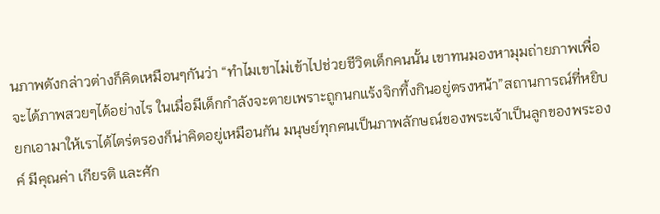นภาพดังกล่าวต่างก็คิดเหมือนๆกันว่า “ทำไมเขาไม่เข้าไปช่วยชีวิตเด็กคนนั้น เขาทนมองหามุมถ่ายภาพเพื่อจะได้ภาพสวยๆได้อย่างไร ในเมื่อมีเด็กกำลังจะตายเพราะถูกนกแร้งจิกทึ้งกินอยู่ตรงหน้า”สถานการณ์ที่หยิบยกเอามาให้เราได้ไตร่ตรองก็น่าคิดอยู่เหมือนกัน มนุษย์ทุกคนเป็นภาพลักษณ์ของพระเจ้าเป็นลูกของพระองค์ มีคุณค่า เกียรติ และศัก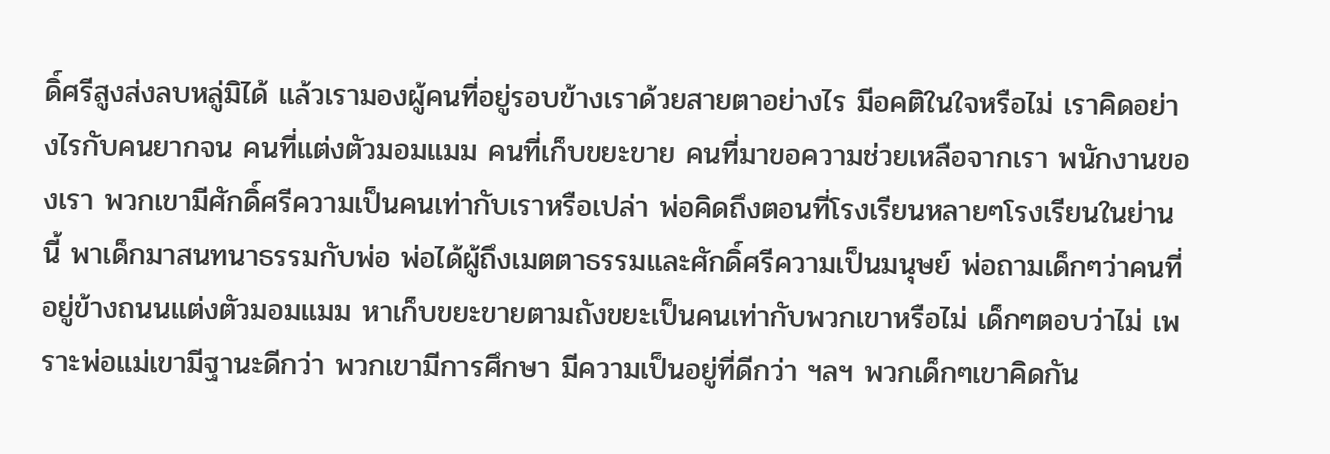ดิ์ศรีสูงส่งลบหลู่มิได้ แล้วเรามองผู้คนที่อยู่รอบข้างเราด้วยสายตาอย่างไร มีอคติในใจหรือไม่ เราคิดอย่างไรกับคนยากจน คนที่แต่งตัวมอมแมม คนที่เก็บขยะขาย คนที่มาขอความช่วยเหลือจากเรา พนักงานของเรา พวกเขามีศักดิ์ศรีความเป็นคนเท่ากับเราหรือเปล่า พ่อคิดถึงตอนที่โรงเรียนหลายๆโรงเรียนในย่านนี้ พาเด็กมาสนทนาธรรมกับพ่อ พ่อได้ผู้ถึงเมตตาธรรมและศักดิ์ศรีความเป็นมนุษย์ พ่อถามเด็กๆว่าคนที่อยู่ข้างถนนแต่งตัวมอมแมม หาเก็บขยะขายตามถังขยะเป็นคนเท่ากับพวกเขาหรือไม่ เด็กๆตอบว่าไม่ เพราะพ่อแม่เขามีฐานะดีกว่า พวกเขามีการศึกษา มีความเป็นอยู่ที่ดีกว่า ฯลฯ พวกเด็กๆเขาคิดกัน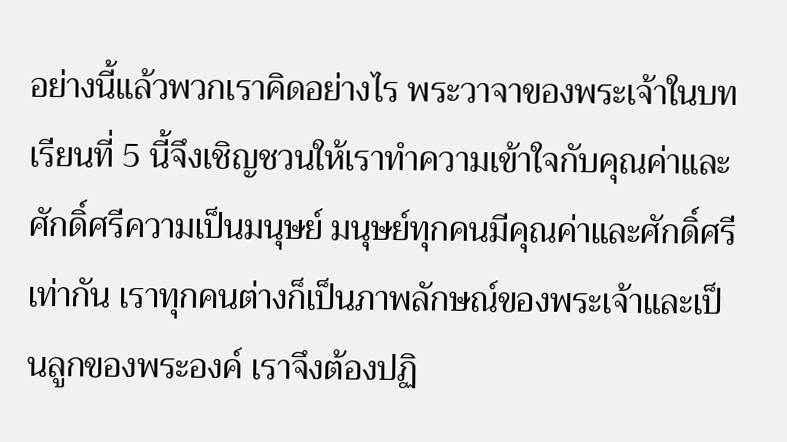อย่างนี้แล้วพวกเราคิดอย่างไร พระวาจาของพระเจ้าในบทเรียนที่ 5 นี้จึงเชิญชวนให้เราทำความเข้าใจกับคุณค่าและศักดิ์ศรีความเป็นมนุษย์ มนุษย์ทุกคนมีคุณค่าและศักดิ์ศรีเท่ากัน เราทุกคนต่างก็เป็นภาพลักษณ์ของพระเจ้าและเป็นลูกของพระองค์ เราจึงต้องปฏิ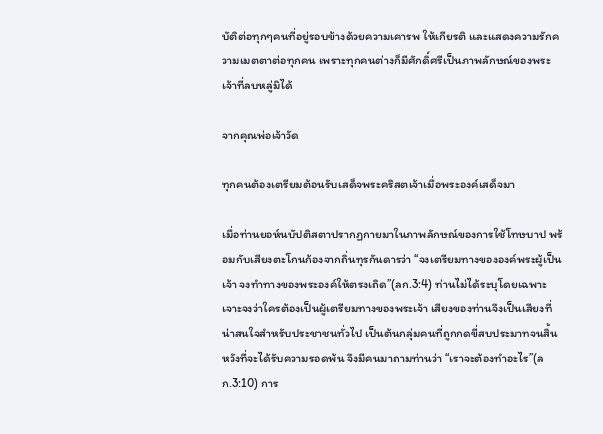บัติต่อทุกๆคนที่อยู่รอบข้างด้วยความเคารพ ให้เกียรติ และแสดงความรักความเมตตาต่อทุกคน เพราะทุกคนต่างก็มีศักดิ์ศรีเป็นภาพลักษณ์ของพระเจ้าที่ลบหลู่มิได้

จากคุณพ่อเจ้าวัด

ทุกคนต้องเตรียมต้อนรับเสด็จพระคริสตเจ้าเมื่อพระองค์เสด็จมา

เมื่อท่านยอห์นบัปติสตาปรากฏกายมาในภาพลักษณ์ของการใช้โทษบาป พร้อมกับเสียงตะโกนก้องจากถิ่นทุรกันดารว่า “จงเตรียมทางขององค์พระผู้เป็นเจ้า จงทำทางของพระองค์ให้ตรงเถิด”(ลก.3:4) ท่านไม่ได้ระบุโดยเฉพาะเจาะจงว่าใครต้องเป็นผู้เตรียมทางของพระเจ้า เสียงของท่านจึงเป็นเสียงที่น่าสนใจสำหรับประชาชนทั่วไป เป็นต้นกลุ่มคนที่ถูกกดขี่สบประมาทจนสิ้นหวังที่จะได้รับความรอดพ้น จึงมีคนมาถามท่านว่า “เราจะต้องทำอะไร”(ลก.3:10) การ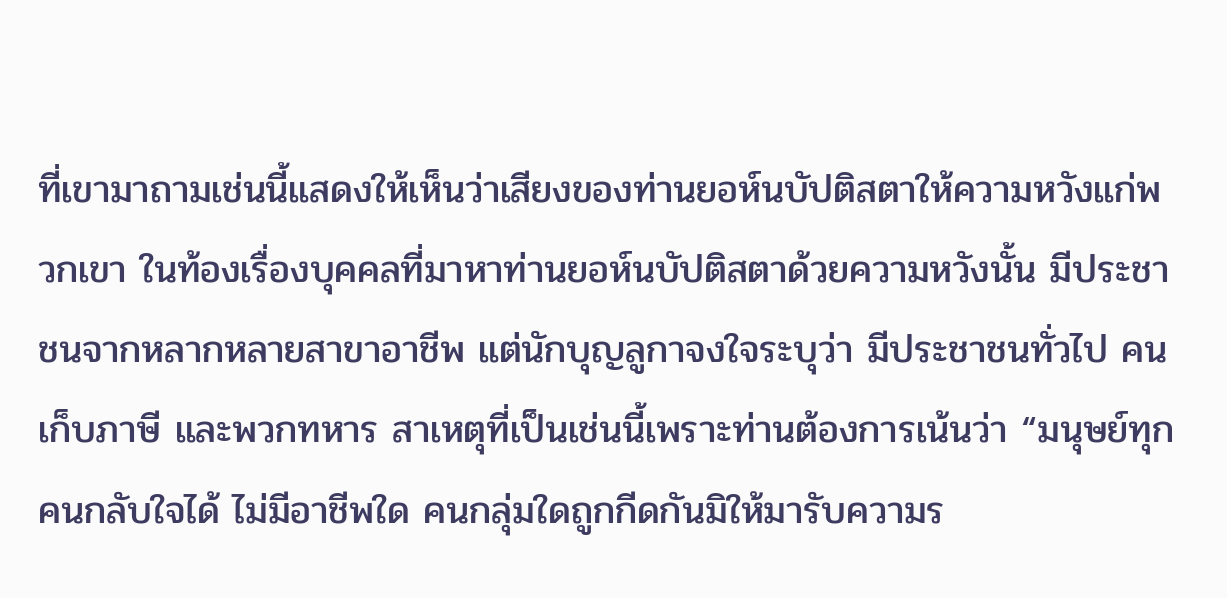ที่เขามาถามเช่นนี้แสดงให้เห็นว่าเสียงของท่านยอห์นบัปติสตาให้ความหวังแก่พวกเขา ในท้องเรื่องบุคคลที่มาหาท่านยอห์นบัปติสตาด้วยความหวังนั้น มีประชาชนจากหลากหลายสาขาอาชีพ แต่นักบุญลูกาจงใจระบุว่า มีประชาชนทั่วไป คนเก็บภาษี และพวกทหาร สาเหตุที่เป็นเช่นนี้เพราะท่านต้องการเน้นว่า “มนุษย์ทุกคนกลับใจได้ ไม่มีอาชีพใด คนกลุ่มใดถูกกีดกันมิให้มารับความร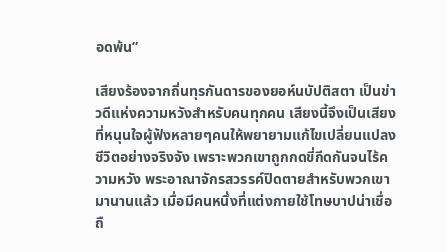อดพ้น”

เสียงร้องจากถิ่นทุรกันดารของยอห์นบัปติสตา เป็นข่าวดีแห่งความหวังสำหรับคนทุกคน เสียงนี้จึงเป็นเสียงที่หนุนใจผู้ฟังหลายๆคนให้พยายามแก้ไขเปลี่ยนแปลงชีวิตอย่างจริงจัง เพราะพวกเขาถูกกดขี่กีดกันจนไร้ความหวัง พระอาณาจักรสวรรค์ปิดตายสำหรับพวกเขามานานแล้ว เมื่อมีคนหนึ่งที่แต่งกายใช้โทษบาปน่าเชื่อถื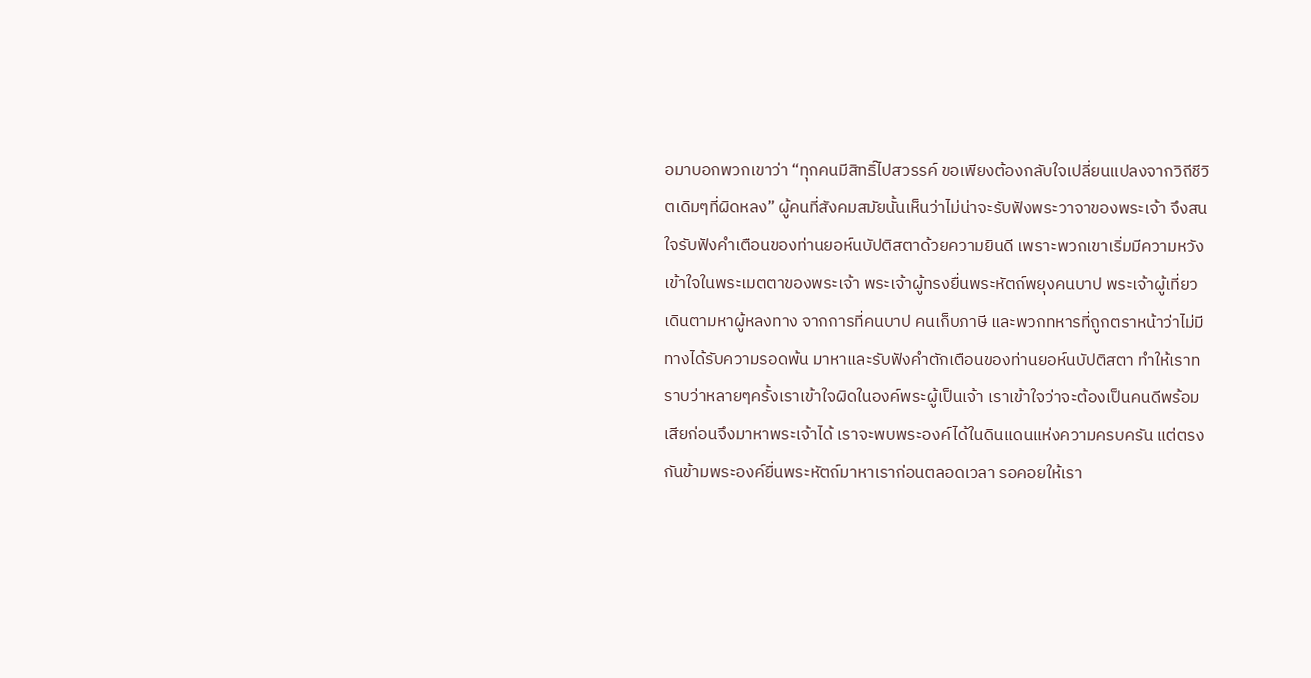อมาบอกพวกเขาว่า “ทุกคนมีสิทธิ์ไปสวรรค์ ขอเพียงต้องกลับใจเปลี่ยนแปลงจากวิถีชีวิตเดิมๆที่ผิดหลง” ผู้คนที่สังคมสมัยนั้นเห็นว่าไม่น่าจะรับฟังพระวาจาของพระเจ้า จึงสนใจรับฟังคำเตือนของท่านยอห์นบัปติสตาด้วยความยินดี เพราะพวกเขาเริ่มมีความหวังเข้าใจในพระเมตตาของพระเจ้า พระเจ้าผู้ทรงยื่นพระหัตถ์พยุงคนบาป พระเจ้าผู้เที่ยวเดินตามหาผู้หลงทาง จากการที่คนบาป คนเก็บภาษี และพวกทหารที่ถูกตราหน้าว่าไม่มีทางได้รับความรอดพ้น มาหาและรับฟังคำตักเตือนของท่านยอห์นบัปติสตา ทำให้เราทราบว่าหลายๆครั้งเราเข้าใจผิดในองค์พระผู้เป็นเจ้า เราเข้าใจว่าจะต้องเป็นคนดีพร้อมเสียก่อนจึงมาหาพระเจ้าได้ เราจะพบพระองค์ได้ในดินแดนแห่งความครบครัน แต่ตรงกันข้ามพระองค์ยื่นพระหัตถ์มาหาเราก่อนตลอดเวลา รอคอยให้เรา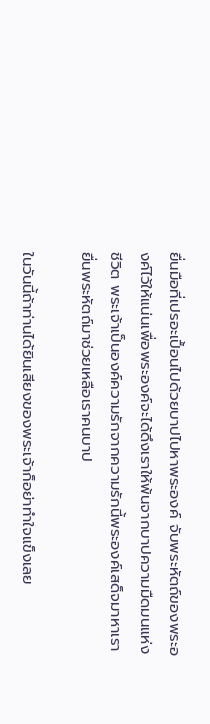ยื่นมือที่เปรอะเปื้อนไปด้วยบาปไปหาพระองค์ จับพระหัตถ์ของพระองค์ไว้ให้แน่นเพื่อพระองค์จะได้ดึงเราให้พ้นจากบาปความมืดมนแห่งชีวิต พระเจ้าเป็นองค์ความรักจากความรักนี้พระองค์เสด็จมาหาเรา ยื่นพระหัตถ์มาช่วยเหลือเราคนบาป

ในวันนี้ถ้าท่านได้ยินเสียงของพระเจ้าก็อย่าทำใจแข็งเลย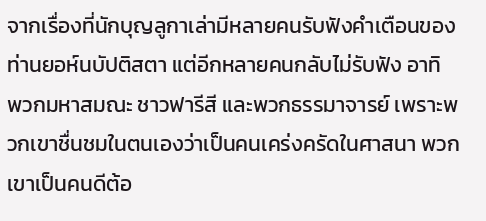จากเรื่องที่นักบุญลูกาเล่ามีหลายคนรับฟังคำเตือนของท่านยอห์นบัปติสตา แต่อีกหลายคนกลับไม่รับฟัง อาทิ พวกมหาสมณะ ชาวฟารีสี และพวกธรรมาจารย์ เพราะพวกเขาชื่นชมในตนเองว่าเป็นคนเคร่งครัดในศาสนา พวกเขาเป็นคนดีต้อ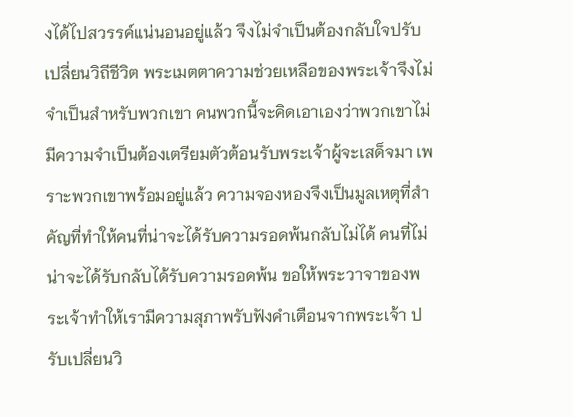งได้ไปสวรรค์แน่นอนอยู่แล้ว จึงไม่จำเป็นต้องกลับใจปรับเปลี่ยนวิถีชีวิต พระเมตตาความช่วยเหลือของพระเจ้าจึงไม่จำเป็นสำหรับพวกเขา คนพวกนี้จะคิดเอาเองว่าพวกเขาไม่มีความจำเป็นต้องเตรียมตัวต้อนรับพระเจ้าผู้จะเสด็จมา เพราะพวกเขาพร้อมอยู่แล้ว ความจองหองจึงเป็นมูลเหตุที่สำคัญที่ทำให้คนที่น่าจะได้รับความรอดพ้นกลับไม่ได้ คนที่ไม่น่าจะได้รับกลับได้รับความรอดพ้น ขอให้พระวาจาของพระเจ้าทำให้เรามีความสุภาพรับฟังคำเตือนจากพระเจ้า ปรับเปลี่ยนวิ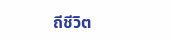ถีชีวิต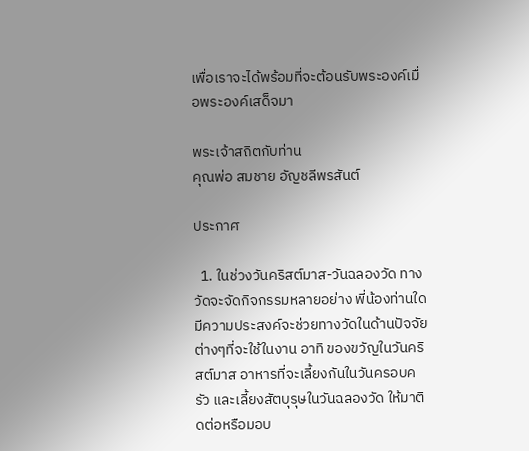เพื่อเราจะได้พร้อมที่จะต้อนรับพระองค์เมื่อพระองค์เสด็จมา

พระเจ้าสถิตกับท่าน
คุณพ่อ สมชาย อัญชลีพรสันต์

ประกาศ

  1. ในช่วงวันคริสต์มาส-วันฉลองวัด ทางวัดจะจัดกิจกรรมหลายอย่าง พี่น้องท่านใดมีความประสงค์จะช่วยทางวัดในด้านปัจจัยต่างๆที่จะใช้ในงาน อาทิ ของขวัญในวันคริสต์มาส อาหารที่จะเลี้ยงกันในวันครอบครัว และเลี้ยงสัตบุรุษในวันฉลองวัด ให้มาติดต่อหรือมอบ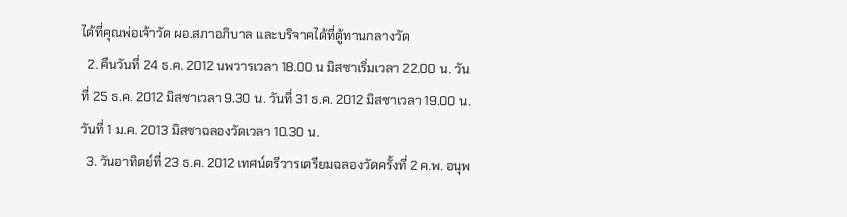ได้ที่คุณพ่อเจ้าวัด ผอ.สภาอภิบาล และบริจาคได้ที่ตู้ทานกลางวัด
  2. คืนวันที่ 24 ธ.ค. 2012 นพวารเวลา 18.00 น มิสซาเริ่มเวลา 22.00 น. วันที่ 25 ธ.ค. 2012 มิสซาเวลา 9.30 น. วันที่ 31 ธ.ค. 2012 มิสซาเวลา 19.00 น. วันที่ 1 ม.ค. 2013 มิสซาฉลองวัดเวลา 10.30 น.
  3. วันอาทิตย์ที่ 23 ธ.ค. 2012 เทศน์ตรีวารเตรียมฉลองวัดครั้งที่ 2 ค.พ. อนุพ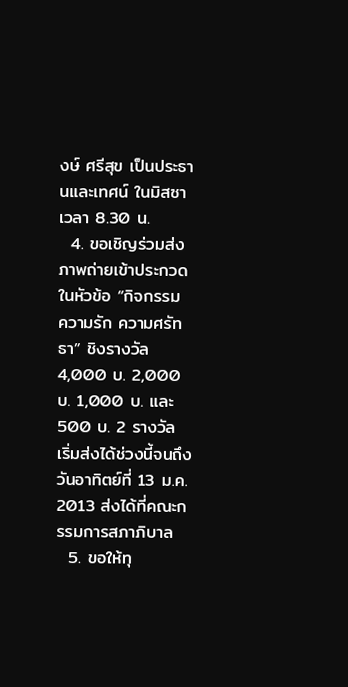งษ์ ศรีสุข เป็นประธานและเทศน์ ในมิสซา เวลา 8.30 น.
  4. ขอเชิญร่วมส่งภาพถ่ายเข้าประกวด ในหัวข้อ “กิจกรรม ความรัก ความศรัทธา” ชิงรางวัล 4,000 บ. 2,000 บ. 1,000 บ. และ 500 บ. 2 รางวัล เริ่มส่งได้ช่วงนี้จนถึงวันอาทิตย์ที่ 13 ม.ค. 2013 ส่งได้ที่คณะกรรมการสภาภิบาล
  5. ขอให้ทุ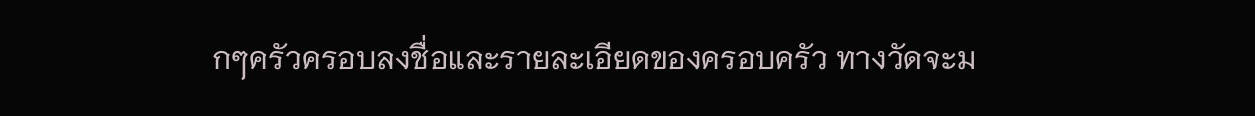กๆครัวครอบลงชื่อและรายละเอียดของครอบครัว ทางวัดจะม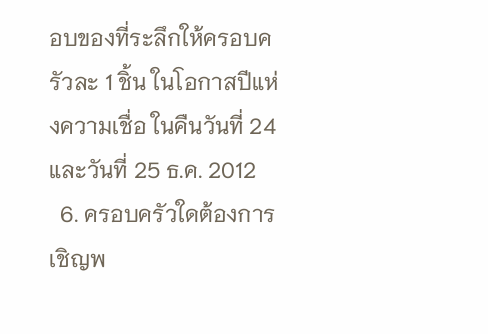อบของที่ระลึกให้ครอบครัวละ 1 ชิ้น ในโอกาสปีแห่งความเชื่อ ในคืนวันที่ 24 และวันที่ 25 ธ.ค. 2012
  6. ครอบครัวใดต้องการเชิญพ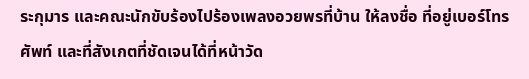ระกุมาร และคณะนักขับร้องไปร้องเพลงอวยพรที่บ้าน ให้ลงชื่อ ที่อยู่เบอร์โทรศัพท์ และที่สังเกตที่ชัดเจนได้ที่หน้าวัด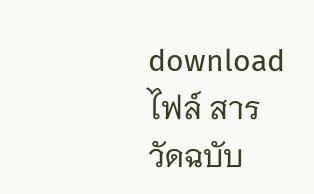download ไฟล์ สารวัดฉบับ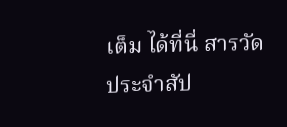เต็ม ได้ที่นี่ สารวัดประจำสัป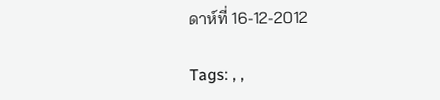ดาห์ที่ 16-12-2012

Tags: , ,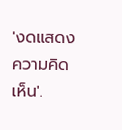'งดแสดงความคิดเห็น'.